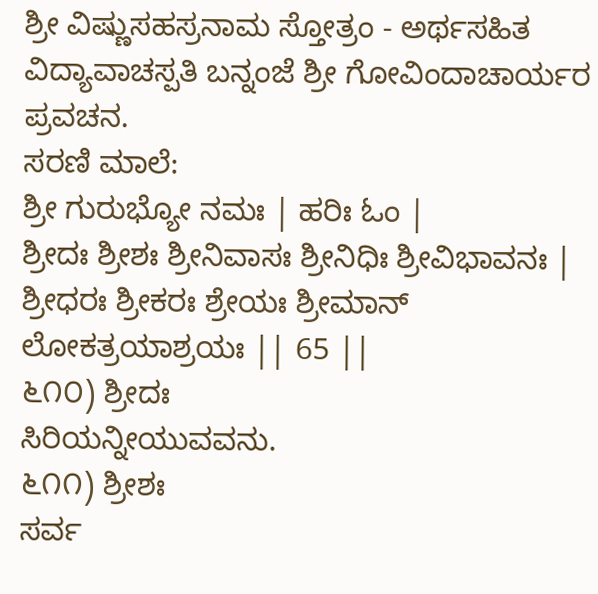ಶ್ರೀ ವಿಷ್ಣುಸಹಸ್ರನಾಮ ಸ್ತೋತ್ರಂ - ಅರ್ಥಸಹಿತ
ವಿದ್ಯಾವಾಚಸ್ಪತಿ ಬನ್ನಂಜೆ ಶ್ರೀ ಗೋವಿಂದಾಚಾರ್ಯರ ಪ್ರವಚನ.
ಸರಣಿ ಮಾಲೆ:
ಶ್ರೀ ಗುರುಭ್ಯೋ ನಮಃ | ಹರಿಃ ಓಂ |
ಶ್ರೀದಃ ಶ್ರೀಶಃ ಶ್ರೀನಿವಾಸಃ ಶ್ರೀನಿಧಿಃ ಶ್ರೀವಿಭಾವನಃ |
ಶ್ರೀಧರಃ ಶ್ರೀಕರಃ ಶ್ರೇಯಃ ಶ್ರೀಮಾನ್ ಲೋಕತ್ರಯಾಶ್ರಯಃ || 65 ||
೬೧೦) ಶ್ರೀದಃ
ಸಿರಿಯನ್ನೀಯುವವನು.
೬೧೧) ಶ್ರೀಶಃ
ಸರ್ವ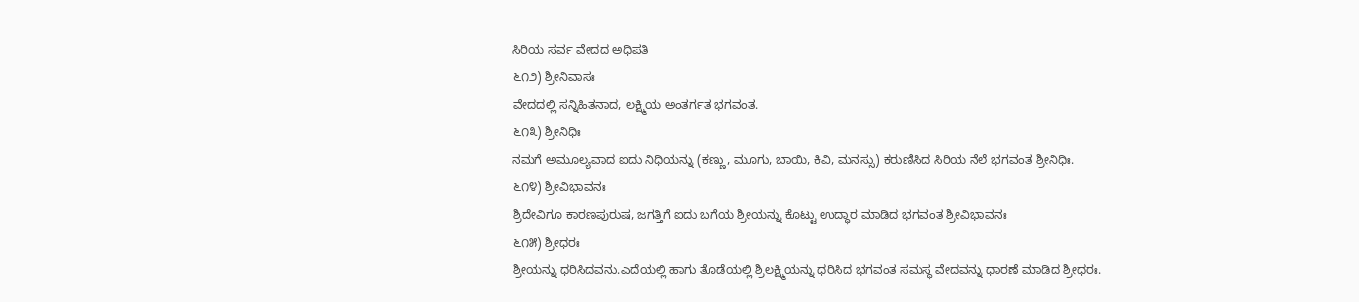ಸಿರಿಯ ಸರ್ವ ವೇದದ ಅಧಿಪತಿ
೬೧೨) ಶ್ರೀನಿವಾಸಃ
ವೇದದಲ್ಲಿ ಸನ್ನಿಹಿತನಾದ, ಲಕ್ಷ್ಮಿಯ ಅಂತರ್ಗತ ಭಗವಂತ.
೬೧೩) ಶ್ರೀನಿಧಿಃ
ನಮಗೆ ಅಮೂಲ್ಯವಾದ ಐದು ನಿಧಿಯನ್ನು (ಕಣ್ಣು, ಮೂಗು, ಬಾಯಿ, ಕಿವಿ, ಮನಸ್ಸು) ಕರುಣಿಸಿದ ಸಿರಿಯ ನೆಲೆ ಭಗವಂತ ಶ್ರೀನಿಧಿಃ.
೬೧೪) ಶ್ರೀವಿಭಾವನಃ
ಶ್ರಿದೇವಿಗೂ ಕಾರಣಪುರುಷ, ಜಗತ್ತಿಗೆ ಐದು ಬಗೆಯ ಶ್ರೀಯನ್ನು ಕೊಟ್ಟು ಉದ್ಧಾರ ಮಾಡಿದ ಭಗವಂತ ಶ್ರೀವಿಭಾವನಃ
೬೧೫) ಶ್ರೀಧರಃ
ಶ್ರೀಯನ್ನು ಧರಿಸಿದವನು.ಎದೆಯಲ್ಲಿ ಹಾಗು ತೊಡೆಯಲ್ಲಿ ಶ್ರಿಲಕ್ಷ್ಮಿಯನ್ನು ಧರಿಸಿದ ಭಗವಂತ ಸಮಸ್ಥ ವೇದವನ್ನು ಧಾರಣೆ ಮಾಡಿದ ಶ್ರೀಧರಃ.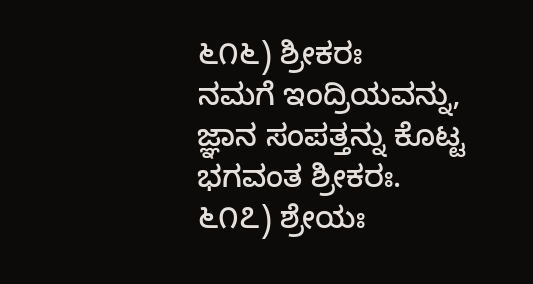೬೧೬) ಶ್ರೀಕರಃ
ನಮಗೆ ಇಂದ್ರಿಯವನ್ನು, ಜ್ಞಾನ ಸಂಪತ್ತನ್ನು ಕೊಟ್ಟ ಭಗವಂತ ಶ್ರೀಕರಃ.
೬೧೭) ಶ್ರೇಯಃ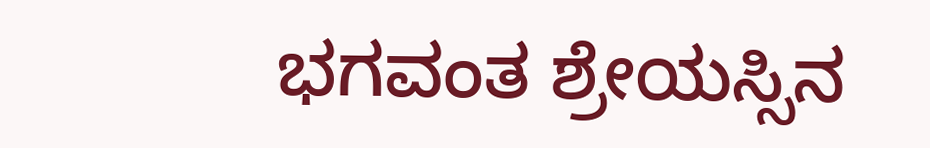ಭಗವಂತ ಶ್ರೇಯಸ್ಸಿನ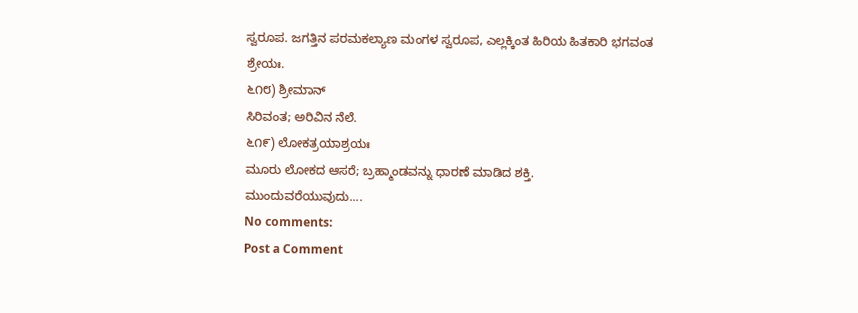ಸ್ವರೂಪ. ಜಗತ್ತಿನ ಪರಮಕಲ್ಯಾಣ ಮಂಗಳ ಸ್ವರೂಪ, ಎಲ್ಲಕ್ಕಿಂತ ಹಿರಿಯ ಹಿತಕಾರಿ ಭಗವಂತ ಶ್ರೇಯಃ.
೬೧೮) ಶ್ರೀಮಾನ್
ಸಿರಿವಂತ; ಅರಿವಿನ ನೆಲೆ.
೬೧೯) ಲೋಕತ್ರಯಾಶ್ರಯಃ
ಮೂರು ಲೋಕದ ಆಸರೆ; ಬ್ರಹ್ಮಾಂಡವನ್ನು ಧಾರಣೆ ಮಾಡಿದ ಶಕ್ತಿ.
ಮುಂದುವರೆಯುವುದು....
No comments:
Post a Comment